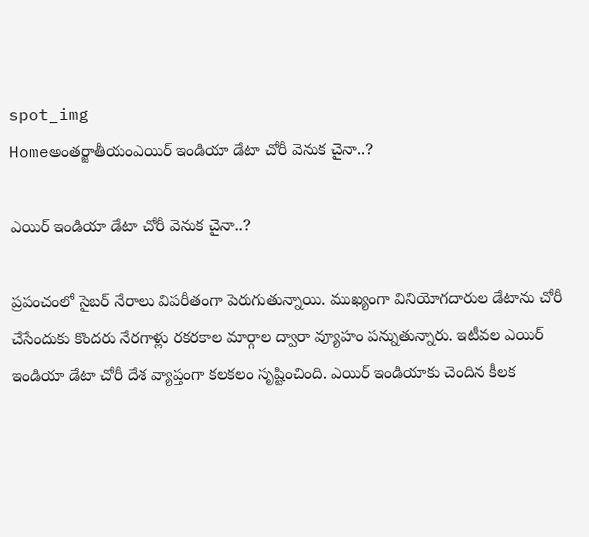spot_img
Homeఅంతర్జాతీయంఎయిర్ ఇండియా డేటా చోరీ వెనుక చైనా..?

ఎయిర్ ఇండియా డేటా చోరీ వెనుక చైనా..?

ప్రపంచంలో సైబర్ నేరాలు విపరీతంగా పెరుగుతున్నాయి. ముఖ్యంగా వినియోగదారుల డేటాను చోరీ చేసేందుకు కొందరు నేరగాళ్లు రకరకాల మార్గాల ద్వారా వ్యూహం పన్నుతున్నారు. ఇటీవల ఎయిర్ ఇండియా డేటా చోరీ దేశ వ్యాప్తంగా కలకలం సృష్టించింది. ఎయిర్ ఇండియాకు చెందిన కీలక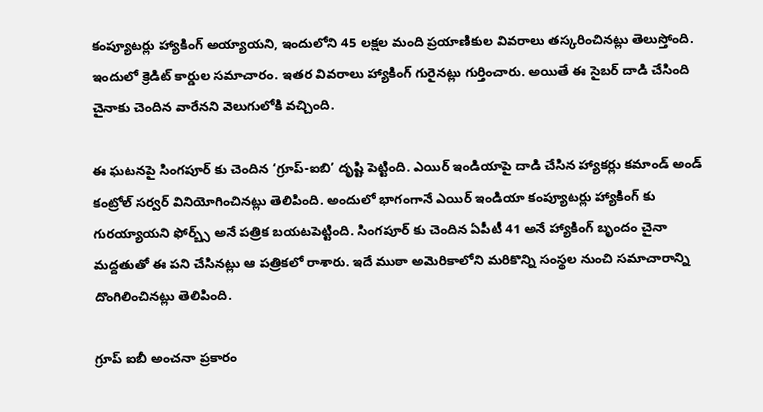కంప్యూటర్లు హ్యాకింగ్ అయ్యాయని, ఇందులోని 45 లక్షల మంది ప్రయాణికుల వివరాలు తస్కరించినట్లు తెలుస్తోంది. ఇందులో క్రెడిట్ కార్డుల సమాచారం. ఇతర వివరాలు హ్యాకింగ్ గురైనట్లు గుర్తించారు. అయితే ఈ సైబర్ దాడి చేసింది చైనాకు చెందిన వారేనని వెలుగులోకి వచ్చింది.

ఈ ఘటనపై సింగపూర్ కు చెందిన ‘గ్రూప్-ఐబి’ దృష్టి పెట్టింది. ఎయిర్ ఇండియాపై దాడి చేసిన హ్యాకర్లు కమాండ్ అండ్ కంట్రోల్ సర్వర్ వినియోగించినట్లు తెలిపింది. అందులో భాగంగానే ఎయిర్ ఇండియా కంప్యూటర్లు హ్యాకింగ్ కు గురయ్యాయని ఫోర్బ్స్ అనే పత్రిక బయటపెట్టింది. సింగపూర్ కు చెందిన ఏపీటీ 41 అనే హ్యాకింగ్ బృందం చైనా మద్దతుతో ఈ పని చేసినట్లు ఆ పత్రికలో రాశారు. ఇదే ముఠా అమెరికాలోని మరికొన్ని సంస్థల నుంచి సమాచారాన్ని దొంగిలించినట్లు తెలిపింది.

గ్రూప్ ఐబీ అంచనా ప్రకారం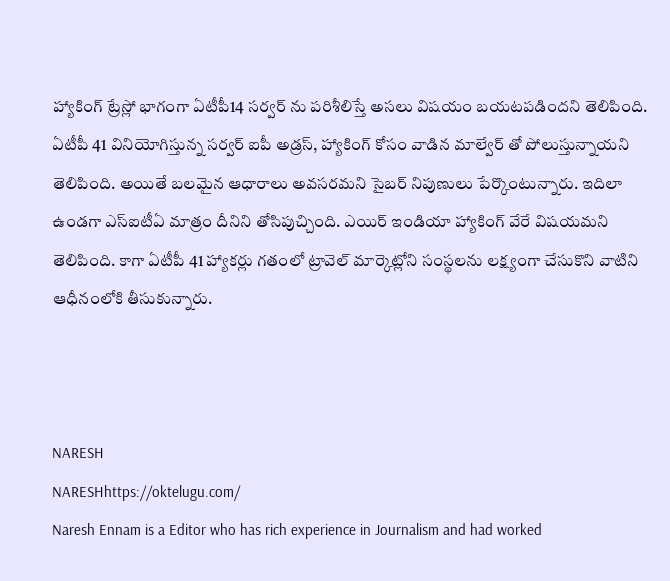హ్యాకింగ్ ట్రేస్లో భాగంగా ఏటీపీ14 సర్వర్ ను పరిశీలిస్తే అసలు విషయం బయటపడిందని తెలిపింది. ఏటీపీ 41 వినియోగిస్తున్న సర్వర్ ఐపీ అడ్రస్, హ్యాకింగ్ కోసం వాడిన మాల్వేర్ తో పోలుస్తున్నాయని తెలిపింది. అయితే బలమైన ఆధారాలు అవసరమని సైబర్ నిపుణులు పేర్కొంటున్నారు. ఇదిలా ఉండగా ఎస్ఐటీఏ మాత్రం దీనిని తోసిపుచ్చింది. ఎయిర్ ఇండియా హ్యాకింగ్ వేరే విషయమని తెలిపింది. కాగా ఏటీపీ 41 హ్యాకర్లు గతంలో ట్రావెల్ మార్కెట్లోని సంస్థలను లక్ష్యంగా చేసుకొని వాటిని ఆధీనంలోకి తీసుకున్నారు.



NARESH
NARESHhttps://oktelugu.com/
Naresh Ennam is a Editor who has rich experience in Journalism and had worked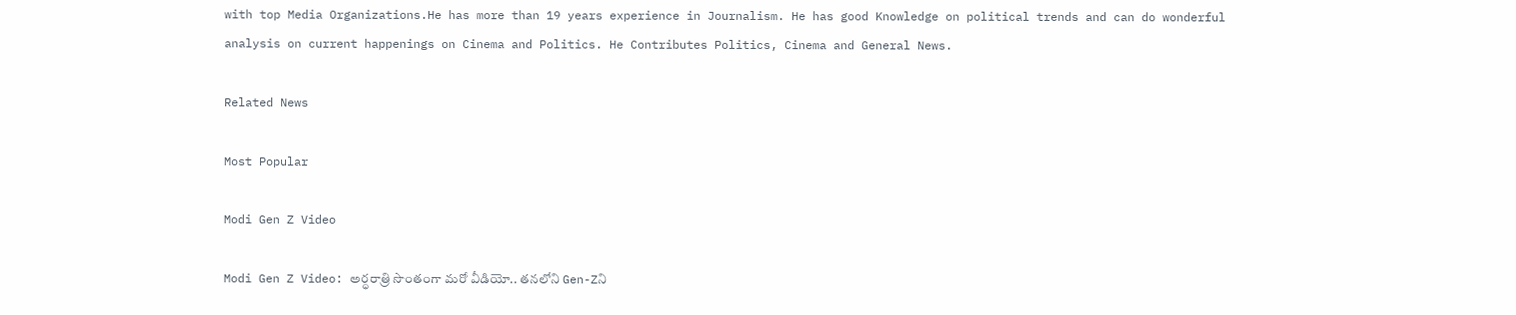with top Media Organizations.He has more than 19 years experience in Journalism. He has good Knowledge on political trends and can do wonderful analysis on current happenings on Cinema and Politics. He Contributes Politics, Cinema and General News.

Related News

Most Popular

Modi Gen Z Video

Modi Gen Z Video: అర్ధరాత్రి సొంతంగా మరో వీడియో.. తనలోని Gen-Zని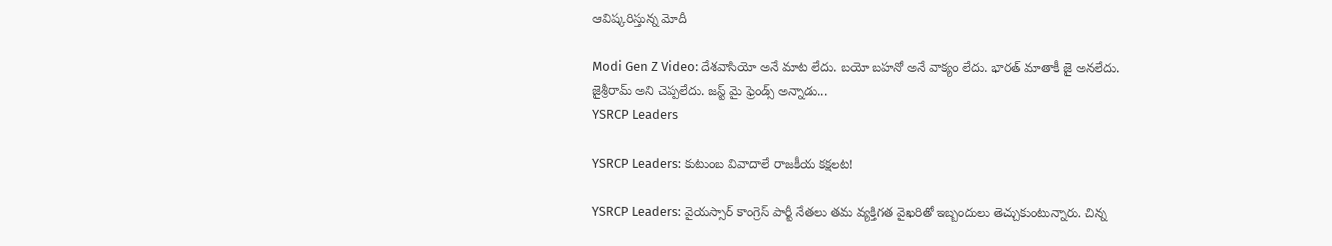ఆవిష్కరిస్తున్న మోదీ

Modi Gen Z Video: దేశవాసియో అనే మాట లేదు. బయో బహనో అనే వాక్యం లేదు. భారత్ మాతాకీ జై అనలేదు. జైశ్రీరామ్ అని చెప్పలేదు. జస్ట్ మై ఫ్రెండ్స్ అన్నాడు...
YSRCP Leaders

YSRCP Leaders: కుటుంబ వివాదాలే రాజకీయ కక్షలట!

YSRCP Leaders: వైయస్సార్ కాంగ్రెస్ పార్టీ నేతలు తమ వ్యక్తిగత వైఖరితో ఇబ్బందులు తెచ్చుకుంటున్నారు. చిన్న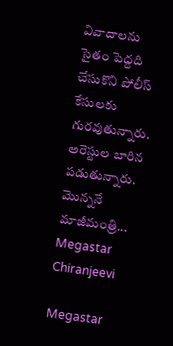వివాదాలను సైతం పెద్దది చేసుకొని పోలీస్ కేసులకు గురవుతున్నారు. అరెస్టుల బారిన పడుతున్నారు. మొన్ననే మాజీమంత్రి...
Megastar Chiranjeevi

Megastar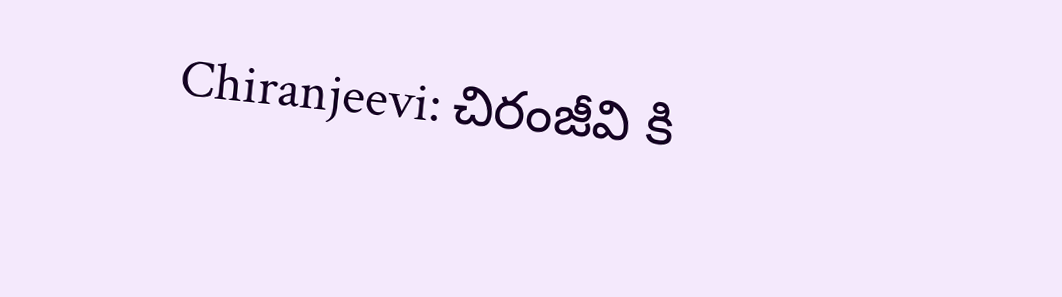Chiranjeevi: చిరంజీవి కి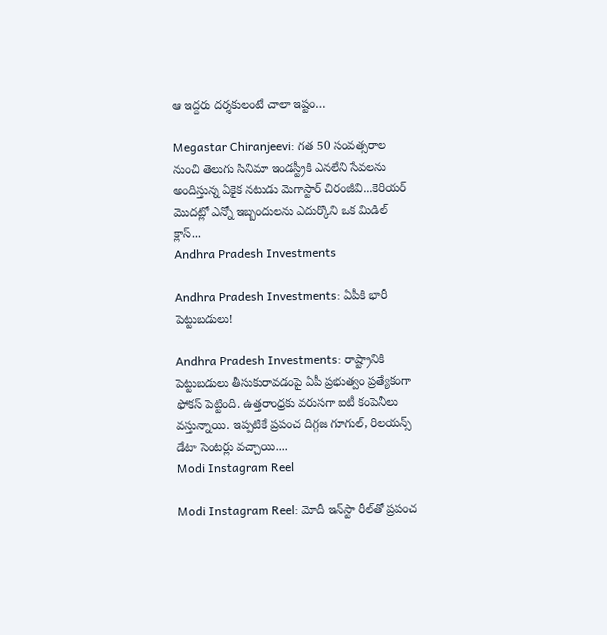ఆ ఇద్దరు దర్శకులంటే చాలా ఇష్టం…

Megastar Chiranjeevi: గత 50 సంవత్సరాల నుంచి తెలుగు సినిమా ఇండస్ట్రీకి ఎనలేని సేవలను అందిస్తున్న ఏకైక నటుడు మెగాస్టార్ చిరంజీవి...కెరియర్ మొదట్లో ఎన్నో ఇబ్బందులను ఎదుర్కొని ఒక మిడిల్ క్లాస్...
Andhra Pradesh Investments

Andhra Pradesh Investments: ఏపీకి భారీ పెట్టుబడులు!

Andhra Pradesh Investments: రాష్ట్రానికి పెట్టుబడులు తీసుకురావడంపై ఏపీ ప్రభుత్వం ప్రత్యేకంగా ఫోకస్ పెట్టింది. ఉత్తరాంధ్రకు వరుసగా ఐటీ కంపెనీలు వస్తున్నాయి. ఇప్పటికే ప్రపంచ దిగ్గజ గూగుల్, రిలయన్స్ డేటా సెంటర్లు వచ్చాయి....
Modi Instagram Reel

Modi Instagram Reel: మోదీ ఇన్‌స్టా రీల్‌తో ప్రపంచ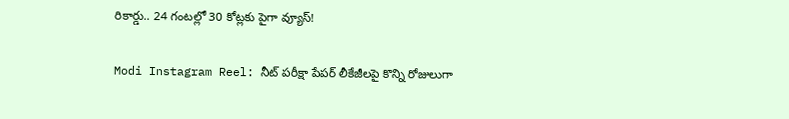రికార్డు.. 24 గంటల్లో 30 కోట్లకు పైగా వ్యూస్‌!

Modi Instagram Reel: నీట్‌ పరీక్షా పేపర్‌ లీకేజీలపై కొన్ని రోజులుగా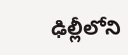ఢిల్లీలోని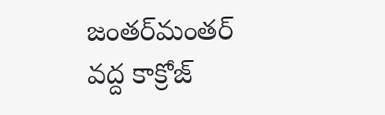జంతర్‌మంతర్‌ వద్ద కాక్రోజ్‌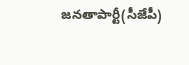జనతాపార్టీ(సీజేపీ)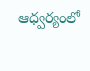ఆధ్వర్యంలో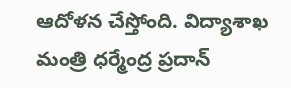ఆదోళన చేస్తోంది. విద్యాశాఖ మంత్రి ధర్మేంద్ర ప్రదాన్‌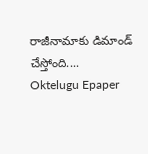రాజీనామాకు డిమాండ్‌ చేస్తోంది....
Oktelugu Epaper